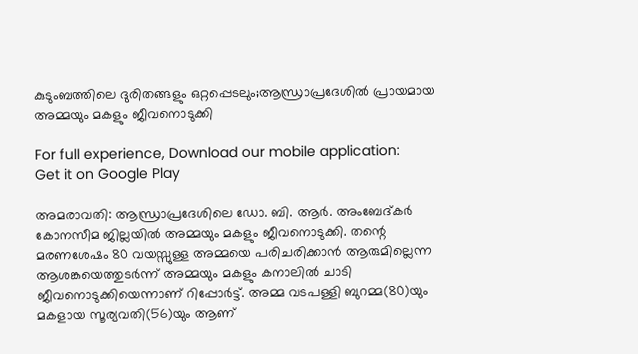കുടുംബത്തിലെ ദുരിതങ്ങളും ഒറ്റപ്പെടലും;ആന്ധ്രാപ്രദേശില്‍ പ്രായമായ അമ്മയും മകളും ജീവനൊടുക്കി

For full experience, Download our mobile application:
Get it on Google Play

അമരാവതി: ആന്ധ്രാപ്രദേശിലെ ഡോ. ബി. ആര്‍. അംബേദ്കര്‍ കോനസീമ ജില്ലയില്‍ അമ്മയും മകളും ജീവനൊടുക്കി. തന്റെ മരണശേഷം 80 വയസ്സുള്ള അമ്മയെ പരിചരിക്കാന്‍ ആരുമില്ലെന്ന ആശങ്കയെത്തുടര്‍ന്ന് അമ്മയും മകളും കനാലിൽ ചാടി ജീവനൊടുക്കിയെന്നാണ് റിപ്പോര്‍ട്ട്. അമ്മ വടപള്ളി ബുറമ്മ(80)യും മകളായ സൂര്യവതി(56)യും ആണ്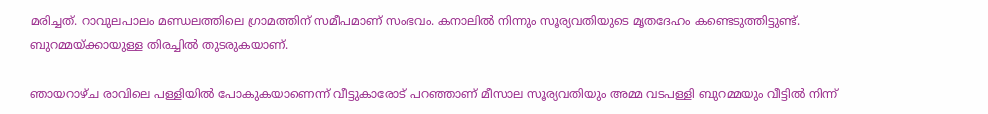മരിച്ചത്. റാവുലപാലം മണ്ഡലത്തിലെ ഗ്രാമത്തിന് സമീപമാണ് സംഭവം. കനാലില്‍ നിന്നും സൂര്യവതിയുടെ മൃതദേഹം കണ്ടെടുത്തിട്ടുണ്ട്. ബുറമ്മയ്ക്കായുള്ള തിരച്ചില്‍ തുടരുകയാണ്.

ഞായറാഴ്ച രാവിലെ പള്ളിയില്‍ പോകുകയാണെന്ന് വീട്ടുകാരോട് പറഞ്ഞാണ് മീസാല സൂര്യവതിയും അമ്മ വടപള്ളി ബുറമ്മയും വീട്ടില്‍ നിന്ന്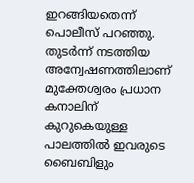ഇറങ്ങിയതെന്ന് പൊലീസ് പറഞ്ഞു. തുടര്‍ന്ന് നടത്തിയ അന്വേഷണത്തിലാണ് മുക്തേശ്വരം പ്രധാന കനാലിന് കുറുകെയുള്ള പാലത്തില്‍ ഇവരുടെ ബൈബിളും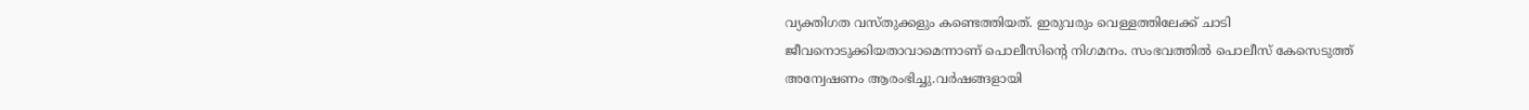വ്യക്തിഗത വസ്തുക്കളും കണ്ടെത്തിയത്. ഇരുവരും വെള്ളത്തിലേക്ക് ചാടി ജീവനൊടുക്കിയതാവാമെന്നാണ് പൊലീസിന്റെ നിഗമനം. സംഭവത്തില്‍ പൊലീസ് കേസെടുത്ത് അന്വേഷണം ആരംഭിച്ചു.വര്‍ഷങ്ങളായി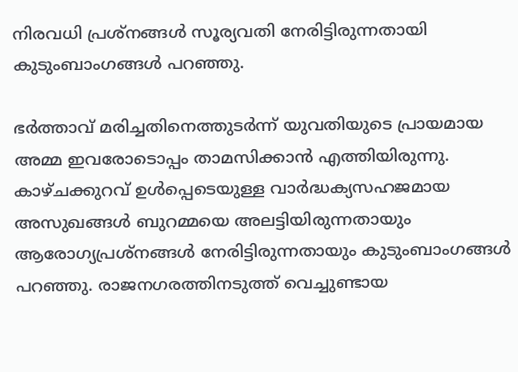നിരവധി പ്രശ്‌നങ്ങള്‍ സൂര്യവതി നേരിട്ടിരുന്നതായി കുടുംബാംഗങ്ങള്‍ പറഞ്ഞു.

ഭര്‍ത്താവ് മരിച്ചതിനെത്തുടര്‍ന്ന് യുവതിയുടെ പ്രായമായ അമ്മ ഇവരോടൊപ്പം താമസിക്കാന്‍ എത്തിയിരുന്നു. കാഴ്ചക്കുറവ് ഉള്‍പ്പെടെയുള്ള വാര്‍ദ്ധക്യസഹജമായ അസുഖങ്ങള്‍ ബുറമ്മയെ അലട്ടിയിരുന്നതായും ആരോഗ്യപ്രശ്‌നങ്ങള്‍ നേരിട്ടിരുന്നതായും കുടുംബാംഗങ്ങള്‍ പറഞ്ഞു. രാജനഗരത്തിനടുത്ത് വെച്ചുണ്ടായ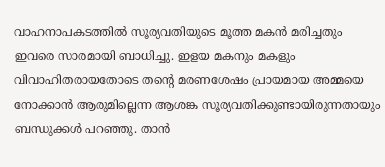വാഹനാപകടത്തില്‍ സൂര്യവതിയുടെ മൂത്ത മകന്‍ മരിച്ചതും ഇവരെ സാരമായി ബാധിച്ചു. ഇളയ മകനും മകളും വിവാഹിതരായതോടെ തന്റെ മരണശേഷം പ്രായമായ അമ്മയെ നോക്കാന്‍ ആരുമില്ലെന്ന ആശങ്ക സൂര്യവതിക്കുണ്ടായിരുന്നതായും ബന്ധുക്കള്‍ പറഞ്ഞു. താന്‍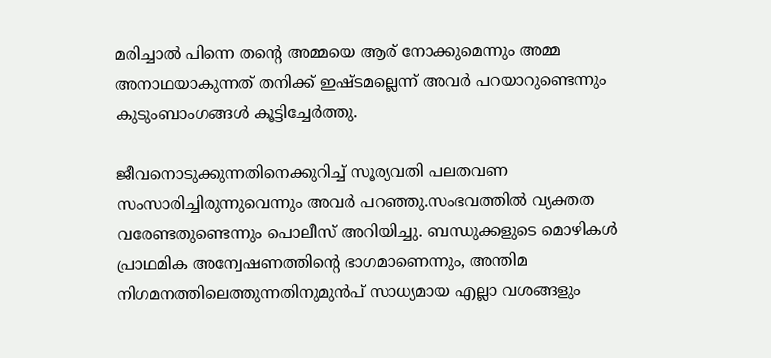മരിച്ചാല്‍ പിന്നെ തന്റെ അമ്മയെ ആര് നോക്കുമെന്നും അമ്മ അനാഥയാകുന്നത് തനിക്ക് ഇഷ്ടമല്ലെന്ന് അവര്‍ പറയാറുണ്ടെന്നും കുടുംബാംഗങ്ങള്‍ കൂട്ടിച്ചേര്‍ത്തു.

ജീവനൊടുക്കുന്നതിനെക്കുറിച്ച് സൂര്യവതി പലതവണ സംസാരിച്ചിരുന്നുവെന്നും അവര്‍ പറഞ്ഞു.സംഭവത്തില്‍ വ്യക്തത വരേണ്ടതുണ്ടെന്നും പൊലീസ് അറിയിച്ചു. ബന്ധുക്കളുടെ മൊഴികള്‍ പ്രാഥമിക അന്വേഷണത്തിന്റെ ഭാഗമാണെന്നും, അന്തിമ നിഗമനത്തിലെത്തുന്നതിനുമുന്‍പ് സാധ്യമായ എല്ലാ വശങ്ങളും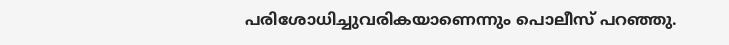പരിശോധിച്ചുവരികയാണെന്നും പൊലീസ് പറഞ്ഞു.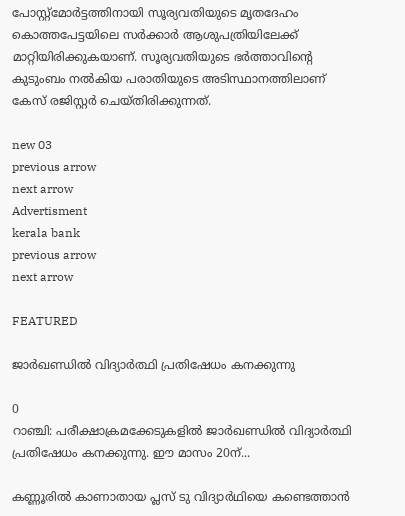പോസ്റ്റ്മോര്‍ട്ടത്തിനായി സൂര്യവതിയുടെ മൃതദേഹം കൊത്തപേട്ടയിലെ സര്‍ക്കാര്‍ ആശുപത്രിയിലേക്ക് മാറ്റിയിരിക്കുകയാണ്. സൂര്യവതിയുടെ ഭര്‍ത്താവിന്റെ കുടുംബം നല്‍കിയ പരാതിയുടെ അടിസ്ഥാനത്തിലാണ് കേസ് രജിസ്റ്റര്‍ ചെയ്തിരിക്കുന്നത്.

new 03
previous arrow
next arrow
Advertisment
kerala bank
previous arrow
next arrow

FEATURED

ജാർഖണ്ഡിൽ വിദ്യാർത്ഥി പ്രതിഷേധം കനക്കുന്നു

0
റാഞ്ചി: പരീക്ഷാക്രമക്കേടുകളിൽ ജാർഖണ്ഡിൽ വിദ്യാർത്ഥി പ്രതിഷേധം കനക്കുന്നു. ഈ മാസം 20ന്...

കണ്ണൂരിൽ കാണാതായ പ്ലസ് ടു വിദ്യാർഥിയെ കണ്ടെത്താൻ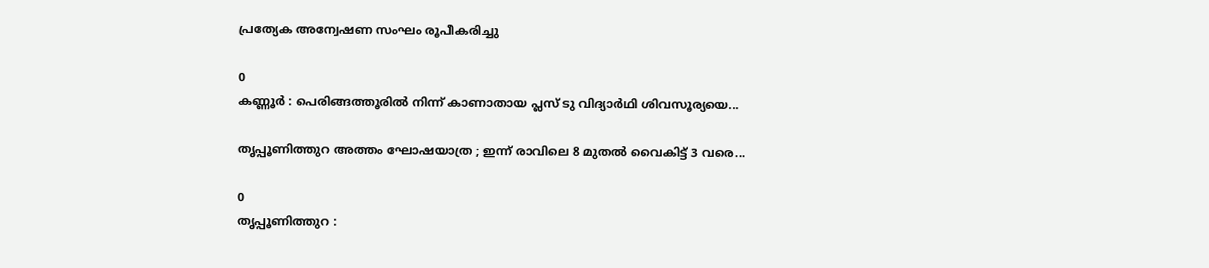പ്രത്യേക അന്വേഷണ സംഘം രൂപീകരിച്ചു

0
കണ്ണൂർ : പെരിങ്ങത്തൂരിൽ നിന്ന് കാണാതായ പ്ലസ് ടു വിദ്യാർഥി ശിവസൂര്യയെ...

തൃപ്പൂണിത്തുറ അത്തം ഘോഷയാത്ര ; ഇന്ന് രാവിലെ 8 മുതൽ വൈകിട്ട് 3 വരെ...

0
തൃപ്പൂണിത്തുറ :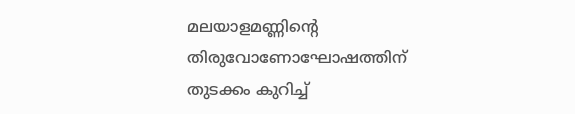മലയാളമണ്ണിന്റെ തിരുവോണോഘോഷത്തിന് തുടക്കം കുറിച്ച്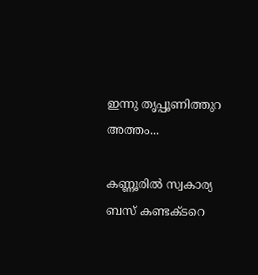ഇന്നു തൃപ്പൂണിത്തുറ അത്തം...

കണ്ണൂരില്‍ സ്വകാര്യ ബസ് കണ്ടക്ടറെ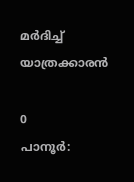മര്‍ദിച്ച് യാത്രക്കാരന്‍

0
പാനൂര്‍: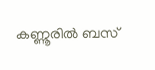കണ്ണൂരില്‍ ബസ്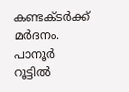കണ്ടക്ടര്‍ക്ക് മര്‍ദനം. പാനൂര്‍ റൂട്ടില്‍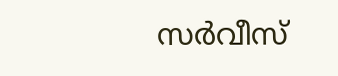സര്‍വീസ്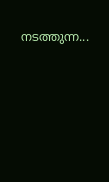നടത്തുന്ന...